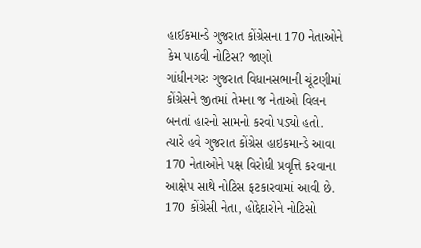હાઈકમાન્ડે ગુજરાત કોંગ્રેસના 170 નેતાઓને કેમ પાઠવી નોટિસ? જાણો
ગાંધીનગરઃ ગુજરાત વિધાનસભાની ચૂંટણીમાં કોંગ્રેસને જીતમાં તેમના જ નેતાઓ વિલન બનતાં હારનો સામનો કરવો પડ્યો હતો. ત્યારે હવે ગુજરાત કોંગ્રેસ હાઇકમાન્ડે આવા 170 નેતાઓને પક્ષ વિરોધી પ્રવૃત્તિ કરવાના આક્ષેપ સાથે નોટિસ ફટકારવામાં આવી છે.
170 કોંગ્રેસી નેતા, હોદ્દેદારોને નોટિસો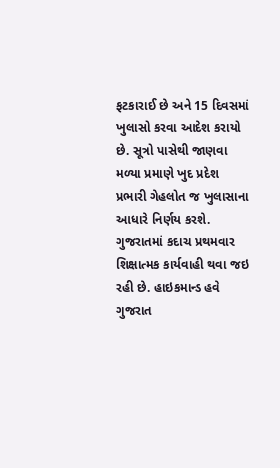ફટકારાઈ છે અને 15 દિવસમાં ખુલાસો કરવા આદેશ કરાયો છે. સૂત્રો પાસેથી જાણવા મળ્યા પ્રમાણે ખુદ પ્રદેશ પ્રભારી ગેહલોત જ ખુલાસાના આધારે નિર્ણય કરશે. ગુજરાતમાં કદાચ પ્રથમવાર શિક્ષાત્મક કાર્યવાહી થવા જઇ રહી છે. હાઇકમાન્ડ હવે ગુજરાત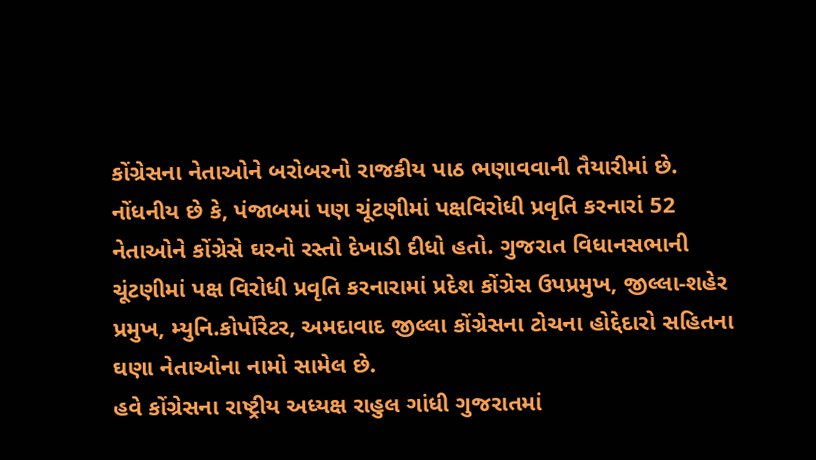કોંગ્રેસના નેતાઓને બરોબરનો રાજકીય પાઠ ભણાવવાની તૈયારીમાં છે.
નોંધનીય છે કે, પંજાબમાં પણ ચૂંટણીમાં પક્ષવિરોધી પ્રવૃતિ કરનારાં 52 નેતાઓને કોંગ્રેસે ઘરનો રસ્તો દેખાડી દીધો હતો. ગુજરાત વિધાનસભાની ચૂંટણીમાં પક્ષ વિરોધી પ્રવૃતિ કરનારામાં પ્રદેશ કોંગ્રેસ ઉપપ્રમુખ, જીલ્લા-શહેર પ્રમુખ, મ્યુનિ.કોર્પોરેટર, અમદાવાદ જીલ્લા કોંગ્રેસના ટોચના હોદ્દેદારો સહિતના ઘણા નેતાઓના નામો સામેલ છે.
હવે કોંગ્રેસના રાષ્ટ્રીય અધ્યક્ષ રાહુલ ગાંધી ગુજરાતમાં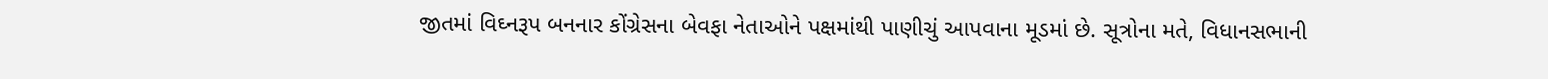જીતમાં વિઘ્નરૂપ બનનાર કોંગ્રેસના બેવફા નેતાઓને પક્ષમાંથી પાણીચું આપવાના મૂડમાં છે. સૂત્રોના મતે, વિધાનસભાની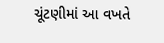ચૂંટણીમાં આ વખતે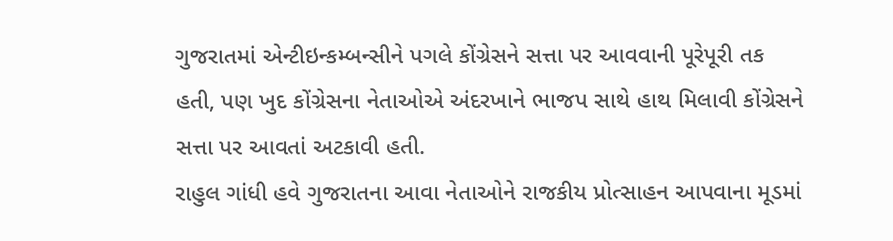ગુજરાતમાં એન્ટીઇન્કમ્બન્સીને પગલે કોંગ્રેસને સત્તા પર આવવાની પૂરેપૂરી તક હતી, પણ ખુદ કોંગ્રેસના નેતાઓએ અંદરખાને ભાજપ સાથે હાથ મિલાવી કોંગ્રેસને સત્તા પર આવતાં અટકાવી હતી.
રાહુલ ગાંધી હવે ગુજરાતના આવા નેતાઓને રાજકીય પ્રોત્સાહન આપવાના મૂડમાં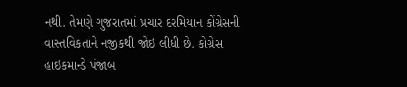નથી. તેમણે ગુજરાતમાં પ્રચાર દરમિયાન કોંગ્રેસની વાસ્તવિકતાને નજીકથી જોઇ લીધી છે. કોગ્રેસ હાઇકમાન્ડે પંજાબ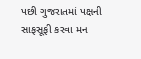પછી ગુજરાતમાં પક્ષની સાફસૂફી કરવા મન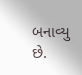બનાવ્યુ છે.